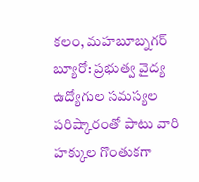కలం, మహబూబ్నగర్ బ్యూరో: ప్రభుత్వ వైద్య ఉద్యోగుల సమస్యల పరిష్కారంతో పాటు వారి హక్కుల గొంతుకగా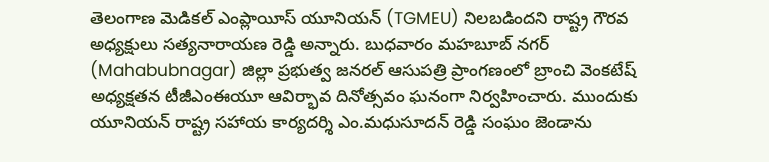తెలంగాణ మెడికల్ ఎంప్లాయీస్ యూనియన్ (TGMEU) నిలబడిందని రాష్ట్ర గౌరవ అధ్యక్షులు సత్యనారాయణ రెడ్డి అన్నారు. బుధవారం మహబూబ్ నగర్ (Mahabubnagar) జిల్లా ప్రభుత్వ జనరల్ ఆసుపత్రి ప్రాంగణంలో బ్రాంచి వెంకటేష్ అధ్యక్షతన టీజీఎంఈయూ ఆవిర్భావ దినోత్సవం ఘనంగా నిర్వహించారు. ముందుకు యూనియన్ రాష్ట్ర సహాయ కార్యదర్శి ఎం.మధుసూదన్ రెడ్డి సంఘం జెండాను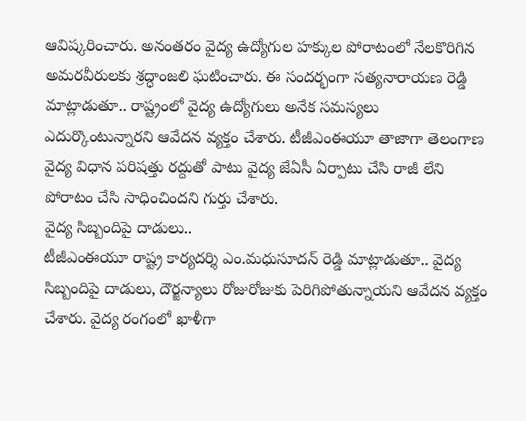ఆవిష్కరించారు. అనంతరం వైద్య ఉద్యోగుల హక్కుల పోరాటంలో నేలకొరిగిన అమరవీరులకు శ్రద్ధాంజలి ఘటించారు. ఈ సందర్భంగా సత్యనారాయణ రెడ్డి మాట్లాడుతూ.. రాష్ట్రంలో వైద్య ఉద్యోగులు అనేక సమస్యలు ఎదుర్కొంటున్నారని ఆవేదన వ్యక్తం చేశారు. టీజీఎంఈయూ తాజాగా తెలంగాణ వైద్య విధాన పరిషత్తు రద్దుతో పాటు వైద్య జేఏసీ ఏర్పాటు చేసి రాజీ లేని పోరాటం చేసి సాధించిందని గుర్తు చేశారు.
వైద్య సిబ్బందిపై దాడులు..
టీజీఎంఈయూ రాష్ట్ర కార్యదర్శి ఎం.మధుసూదన్ రెడ్డి మాట్లాడుతూ.. వైద్య సిబ్బందిపై దాడులు, దౌర్జన్యాలు రోజురోజుకు పెరిగిపోతున్నాయని ఆవేదన వ్యక్తం చేశారు. వైద్య రంగంలో ఖాళీగా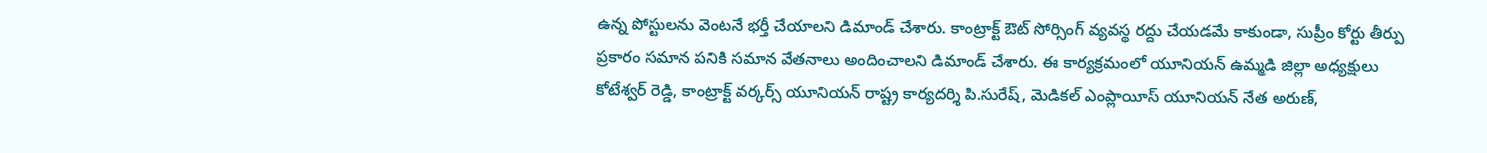ఉన్న పోస్టులను వెంటనే భర్తీ చేయాలని డిమాండ్ చేశారు. కాంట్రాక్ట్ ఔట్ సోర్సింగ్ వ్యవస్థ రద్దు చేయడమే కాకుండా, సుప్రీం కోర్టు తీర్పు ప్రకారం సమాన పనికి సమాన వేతనాలు అందించాలని డిమాండ్ చేశారు. ఈ కార్యక్రమంలో యూనియన్ ఉమ్మడి జిల్లా అధ్యక్షులు కోటేశ్వర్ రెడ్డి, కాంట్రాక్ట్ వర్కర్స్ యూనియన్ రాష్ట్ర కార్యదర్శి పి.సురేష్, మెడికల్ ఎంప్లాయీస్ యూనియన్ నేత అరుణ్,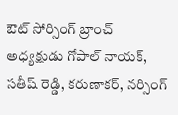ఔట్ సోర్సింగ్ బ్రాంచ్ అధ్యక్షుడు గోపాల్ నాయక్, సతీష్ రెడ్డి, కరుణాకర్, నర్సింగ్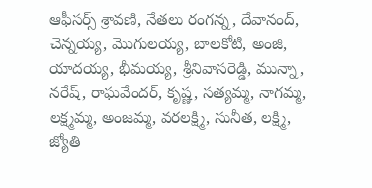ఆఫీసర్స్ శ్రావణి, నేతలు రంగన్న, దేవానంద్, చెన్నయ్య, మొగులయ్య, బాలకోటి, అంజి, యాదయ్య, భీమయ్య, శ్రీనివాసరెడ్డి, మున్నా, నరేష్, రాఘవేందర్, కృష్ణ, సత్యమ్మ, నాగమ్మ, లక్ష్మమ్మ, అంజమ్మ, వరలక్ష్మి, సునీత, లక్ష్మి, జ్యోతి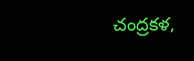చంద్రకళ,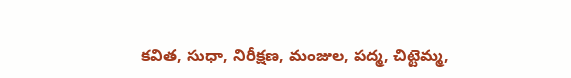కవిత, సుధా, నిరీక్షణ, మంజుల, పద్మ, చిట్టెమ్మ,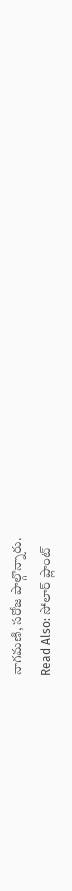నాగమణి, సరోజ పాల్గొన్నారు.
Read Also: సోలార్ ప్లాంట్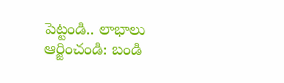పెట్టండి.. లాభాలు ఆర్జించండి: బండి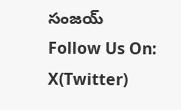సంజయ్
Follow Us On: X(Twitter)